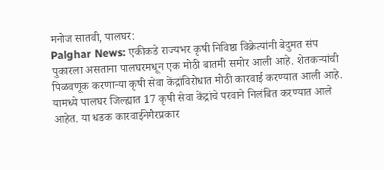मनोज सातवी, पालघर:
Palghar News: एकीकडे राज्यभर कृषी निविष्ठा विक्रेत्यांनी बेदुमत संप पुकारला असताना पालघरमधून एक मोठी बातमी समोर आली आहे. शेतकऱ्यांची पिळवणूक करणाऱ्या कृषी सेवा केंद्रांविरोधात मोठी कारवाई करण्यात आली आहे. यामध्ये पालघर जिल्ह्यात 17 कृषी सेवा केंद्रांचे परवाने निलंबित करण्यात आले आहेत. या धडक कारवाईनेगैरप्रकार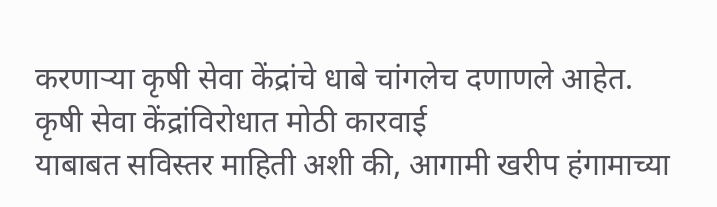करणाऱ्या कृषी सेवा केंद्रांचे धाबे चांगलेच दणाणले आहेत.
कृषी सेवा केंद्रांविरोधात मोठी कारवाई
याबाबत सविस्तर माहिती अशी की, आगामी खरीप हंगामाच्या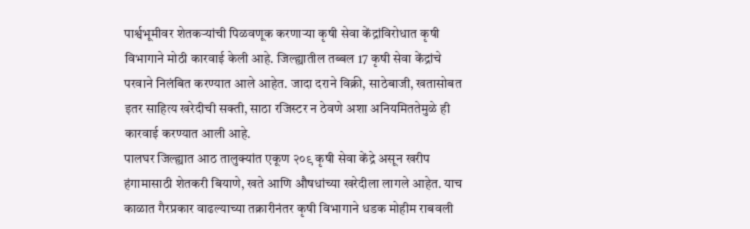पार्श्वभूमीवर शेतकऱ्यांची पिळवणूक करणाऱ्या कृषी सेवा केंद्रांविरोधात कृषी विभागाने मोठी कारवाई केली आहे. जिल्ह्यातील तब्बल 17 कृषी सेवा केंद्रांचे परवाने निलंबित करण्यात आले आहेत. जादा दराने विक्री, साठेबाजी, खतासोबत इतर साहित्य खरेदीची सक्ती, साठा रजिस्टर न ठेवणे अशा अनियमिततेमुळे ही कारवाई करण्यात आली आहे.
पालघर जिल्ह्यात आठ तालुक्यांत एकूण २०९ कृषी सेवा केंद्रे असून खरीप हंगामासाठी शेतकरी बियाणे, खते आणि औषधांच्या खरेदीला लागले आहेत. याच काळात गैरप्रकार वाढल्याच्या तक्रारीनंतर कृषी विभागाने धडक मोहीम राबवली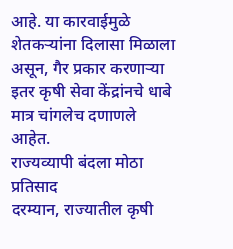आहे. या कारवाईमुळे शेतकऱ्यांना दिलासा मिळाला असून, गैर प्रकार करणाऱ्या इतर कृषी सेवा केंद्रांनचे धाबे मात्र चांगलेच दणाणले आहेत.
राज्यव्यापी बंदला मोठा प्रतिसाद
दरम्यान, राज्यातील कृषी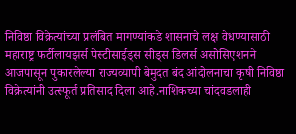निविष्ठा विक्रेत्यांच्या प्रलंबित मागण्यांकडे शासनाचे लक्ष वेधण्यासाठी महाराष्ट्र फर्टीलायझर्स पेस्टीसाईड्स सीड्स डिलर्स असोसिएशनने आजपासून पुकारलेल्या राज्यव्यापी बेमुदत बंद आंदोलनाचा कृषी निविष्ठा विक्रेत्यांनी उत्स्फूर्त प्रतिसाद दिला आहे.नाशिकच्या चांदवडलाही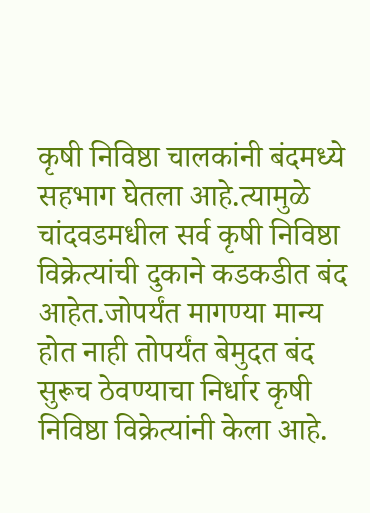कृषी निविष्ठा चालकांनी बंदमध्ये सहभाग घेतला आहे.त्यामुळे चांदवडमधील सर्व कृषी निविष्ठा विक्रेत्यांची दुकाने कडकडीत बंद आहेत.जोपर्यंत मागण्या मान्य होत नाही तोपर्यंत बेमुदत बंद सुरूच ठेवण्याचा निर्धार कृषी निविष्ठा विक्रेत्यांनी केला आहे.